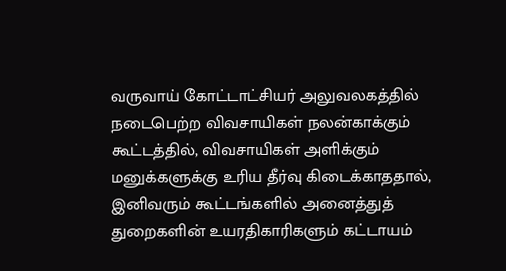வருவாய் கோட்டாட்சியர் அலுவலகத்தில் நடைபெற்ற விவசாயிகள் நலன்காக்கும் கூட்டத்தில், விவசாயிகள் அளிக்கும் மனுக்களுக்கு உரிய தீர்வு கிடைக்காததால், இனிவரும் கூட்டங்களில் அனைத்துத் துறைகளின் உயரதிகாரிகளும் கட்டாயம்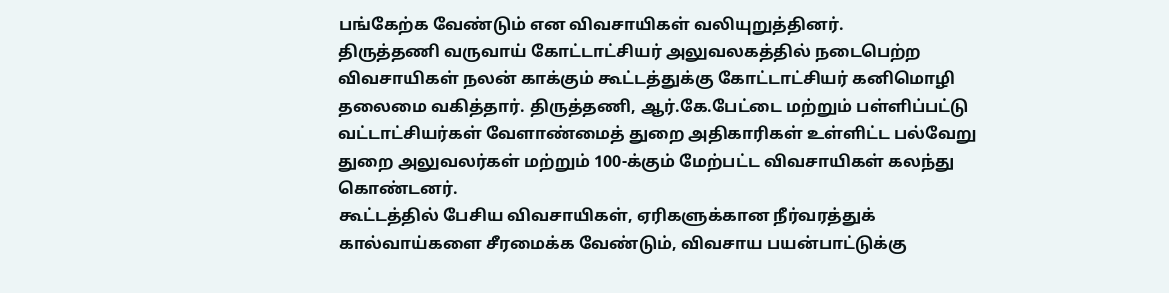பங்கேற்க வேண்டும் என விவசாயிகள் வலியுறுத்தினர்.
திருத்தணி வருவாய் கோட்டாட்சியர் அலுவலகத்தில் நடைபெற்ற விவசாயிகள் நலன் காக்கும் கூட்டத்துக்கு கோட்டாட்சியர் கனிமொழி தலைமை வகித்தார். திருத்தணி, ஆர்.கே.பேட்டை மற்றும் பள்ளிப்பட்டு வட்டாட்சியர்கள் வேளாண்மைத் துறை அதிகாரிகள் உள்ளிட்ட பல்வேறு துறை அலுவலர்கள் மற்றும் 100-க்கும் மேற்பட்ட விவசாயிகள் கலந்து கொண்டனர்.
கூட்டத்தில் பேசிய விவசாயிகள், ஏரிகளுக்கான நீர்வரத்துக் கால்வாய்களை சீரமைக்க வேண்டும், விவசாய பயன்பாட்டுக்கு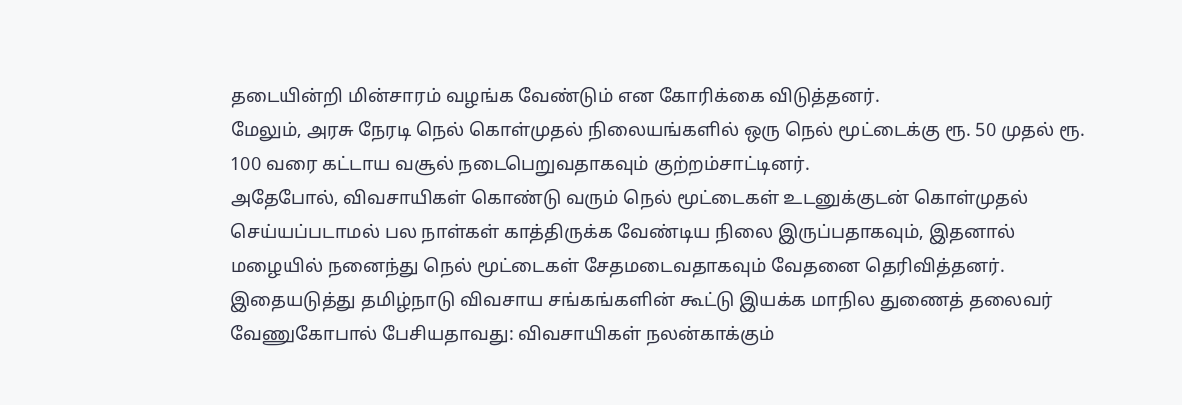தடையின்றி மின்சாரம் வழங்க வேண்டும் என கோரிக்கை விடுத்தனர்.
மேலும், அரசு நேரடி நெல் கொள்முதல் நிலையங்களில் ஒரு நெல் மூட்டைக்கு ரூ. 50 முதல் ரூ. 100 வரை கட்டாய வசூல் நடைபெறுவதாகவும் குற்றம்சாட்டினர்.
அதேபோல், விவசாயிகள் கொண்டு வரும் நெல் மூட்டைகள் உடனுக்குடன் கொள்முதல் செய்யப்படாமல் பல நாள்கள் காத்திருக்க வேண்டிய நிலை இருப்பதாகவும், இதனால் மழையில் நனைந்து நெல் மூட்டைகள் சேதமடைவதாகவும் வேதனை தெரிவித்தனர். இதையடுத்து தமிழ்நாடு விவசாய சங்கங்களின் கூட்டு இயக்க மாநில துணைத் தலைவர் வேணுகோபால் பேசியதாவது: விவசாயிகள் நலன்காக்கும்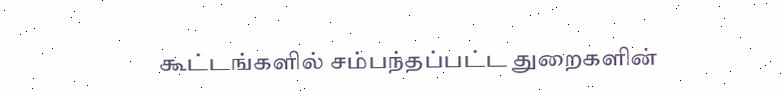கூட்டங்களில் சம்பந்தப்பட்ட துறைகளின்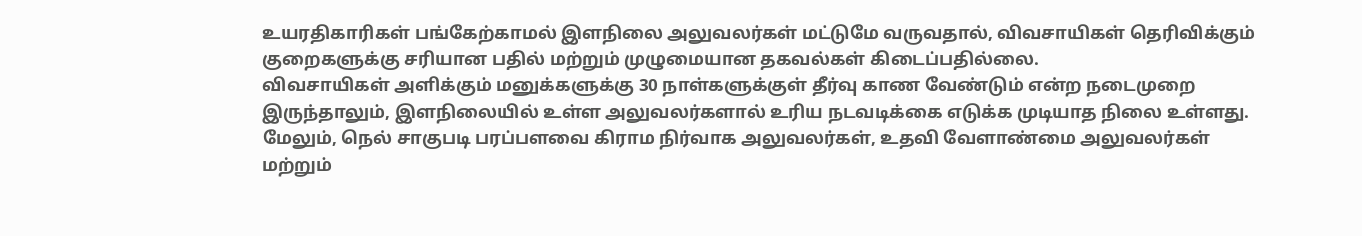உயரதிகாரிகள் பங்கேற்காமல் இளநிலை அலுவலர்கள் மட்டுமே வருவதால், விவசாயிகள் தெரிவிக்கும் குறைகளுக்கு சரியான பதில் மற்றும் முழுமையான தகவல்கள் கிடைப்பதில்லை.
விவசாயிகள் அளிக்கும் மனுக்களுக்கு 30 நாள்களுக்குள் தீர்வு காண வேண்டும் என்ற நடைமுறை இருந்தாலும், இளநிலையில் உள்ள அலுவலர்களால் உரிய நடவடிக்கை எடுக்க முடியாத நிலை உள்ளது. மேலும், நெல் சாகுபடி பரப்பளவை கிராம நிர்வாக அலுவலர்கள், உதவி வேளாண்மை அலுவலர்கள் மற்றும்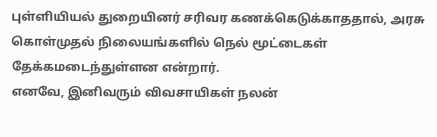புள்ளியியல் துறையினர் சரிவர கணக்கெடுக்காததால், அரசு கொள்முதல் நிலையங்களில் நெல் மூட்டைகள் தேக்கமடைந்துள்ளன என்றார்.
எனவே, இனிவரும் விவசாயிகள் நலன்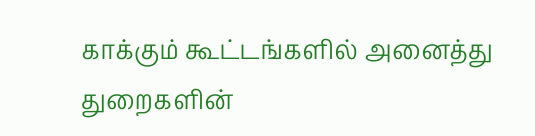காக்கும் கூட்டங்களில் அனைத்து துறைகளின்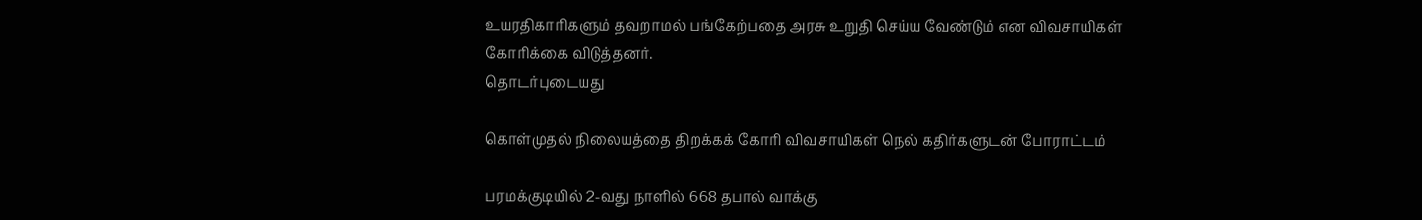உயரதிகாரிகளும் தவறாமல் பங்கேற்பதை அரசு உறுதி செய்ய வேண்டும் என விவசாயிகள் கோரிக்கை விடுத்தனர்.
தொடர்புடையது

கொள்முதல் நிலையத்தை திறக்கக் கோரி விவசாயிகள் நெல் கதிர்களுடன் போராட்டம்

பரமக்குடியில் 2-வது நாளில் 668 தபால் வாக்கு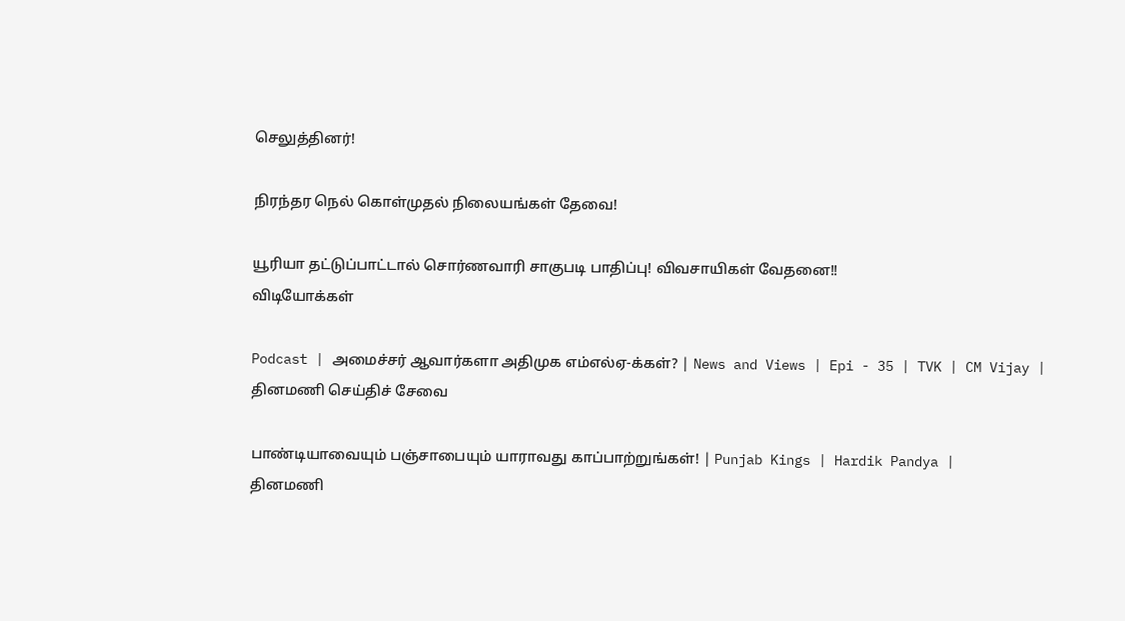செலுத்தினர்!

நிரந்தர நெல் கொள்முதல் நிலையங்கள் தேவை!

யூரியா தட்டுப்பாட்டால் சொர்ணவாரி சாகுபடி பாதிப்பு! விவசாயிகள் வேதனை!!
விடியோக்கள்

Podcast | அமைச்சர் ஆவார்களா அதிமுக எம்எல்ஏ-க்கள்? | News and Views | Epi - 35 | TVK | CM Vijay |
தினமணி செய்திச் சேவை

பாண்டியாவையும் பஞ்சாபையும் யாராவது காப்பாற்றுங்கள்! | Punjab Kings | Hardik Pandya |
தினமணி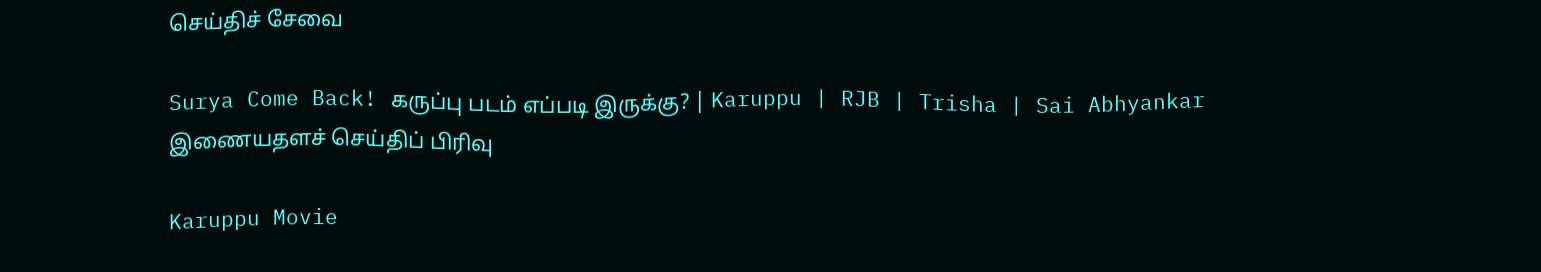செய்திச் சேவை

Surya Come Back! கருப்பு படம் எப்படி இருக்கு? | Karuppu | RJB | Trisha | Sai Abhyankar
இணையதளச் செய்திப் பிரிவு

Karuppu Movie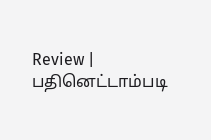Review | பதினெட்டாம்படி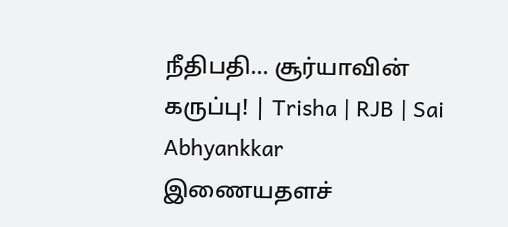நீதிபதி... சூர்யாவின் கருப்பு! | Trisha | RJB | Sai Abhyankkar
இணையதளச்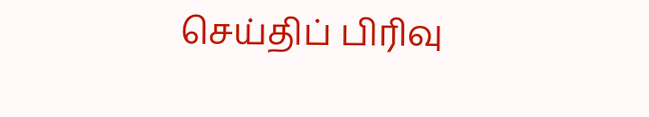செய்திப் பிரிவு